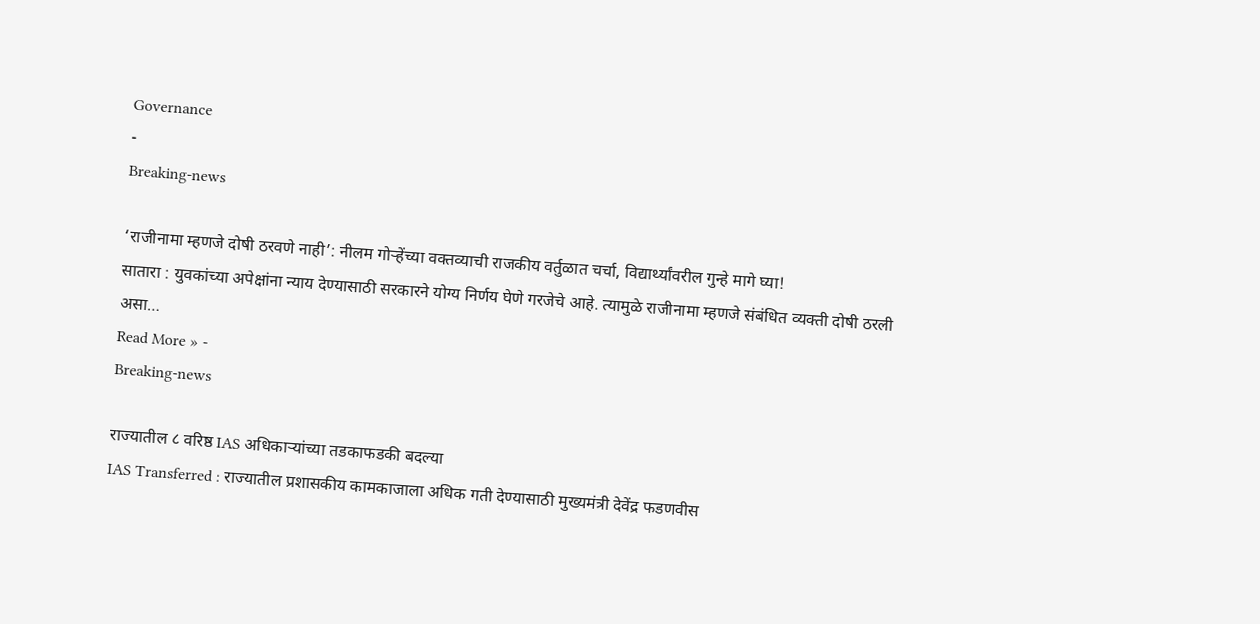Governance
-
Breaking-news

‘राजीनामा म्हणजे दोषी ठरवणे नाही’: नीलम गोऱ्हेंच्या वक्तव्याची राजकीय वर्तुळात चर्चा, विद्यार्थ्यांवरील गुन्हे मागे घ्या!
सातारा : युवकांच्या अपेक्षांना न्याय देण्यासाठी सरकारने योग्य निर्णय घेणे गरजेचे आहे. त्यामुळे राजीनामा म्हणजे संबंधित व्यक्ती दोषी ठरली असा…
Read More » -
Breaking-news

राज्यातील ८ वरिष्ठ IAS अधिकाऱ्यांच्या तडकाफडकी बदल्या
IAS Transferred : राज्यातील प्रशासकीय कामकाजाला अधिक गती देण्यासाठी मुख्यमंत्री देवेंद्र फडणवीस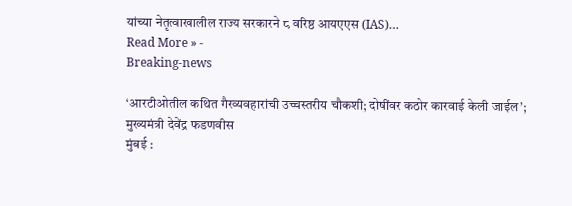यांच्या नेतृत्वाखालील राज्य सरकारने ८ वरिष्ठ आयएएस (IAS)…
Read More » -
Breaking-news

‘आरटीओतील कथित गैरव्यवहारांची उच्चस्तरीय चौकशी; दोषींवर कठोर कारवाई केली जाईल’; मुख्यमंत्री देवेंद्र फडणवीस
मुंबई :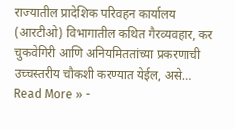राज्यातील प्रादेशिक परिवहन कार्यालय (आरटीओ) विभागातील कथित गैरव्यवहार, कर चुकवेगिरी आणि अनियमिततांच्या प्रकरणाची उच्चस्तरीय चौकशी करण्यात येईल, असे…
Read More » -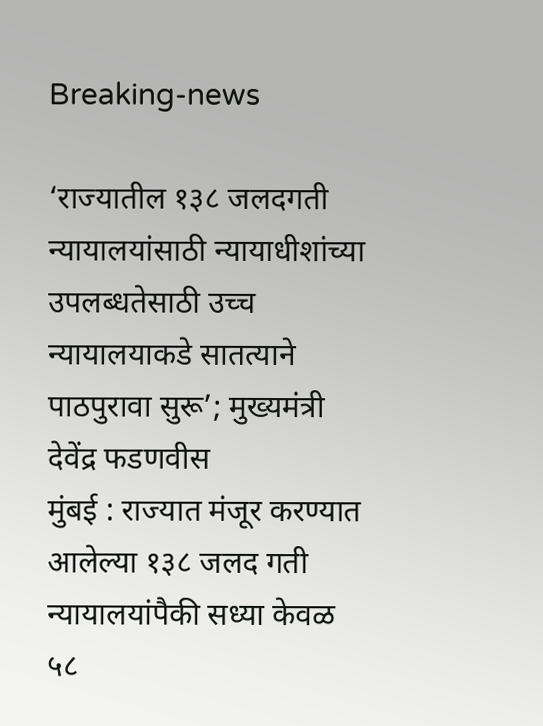Breaking-news

‘राज्यातील १३८ जलदगती न्यायालयांसाठी न्यायाधीशांच्या उपलब्धतेसाठी उच्च न्यायालयाकडे सातत्याने पाठपुरावा सुरू’; मुख्यमंत्री देवेंद्र फडणवीस
मुंबई : राज्यात मंजूर करण्यात आलेल्या १३८ जलद गती न्यायालयांपैकी सध्या केवळ ५८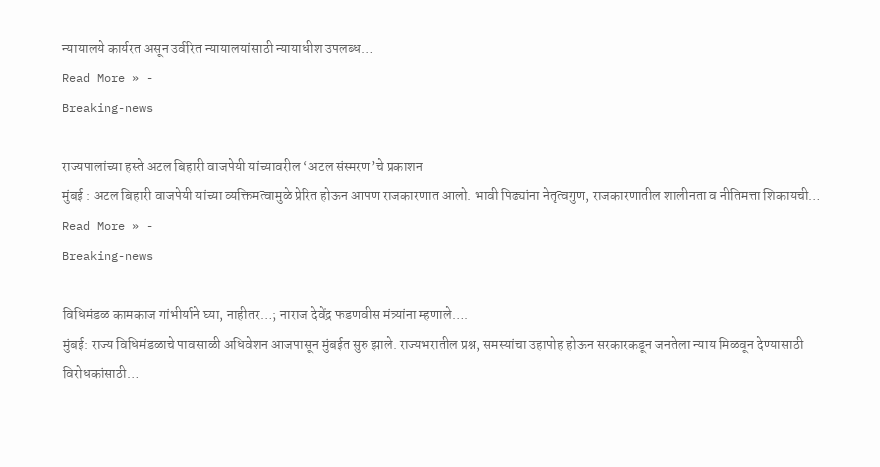न्यायालये कार्यरत असून उर्वरित न्यायालयांसाठी न्यायाधीश उपलब्ध…
Read More » -
Breaking-news

राज्यपालांच्या हस्ते अटल बिहारी वाजपेयी यांच्यावरील ‘अटल संस्मरण’चे प्रकाशन
मुंबई : अटल बिहारी वाजपेयी यांच्या व्यक्तिमत्वामुळे प्रेरित होऊन आपण राजकारणात आलो. भावी पिढ्यांना नेतृत्वगुण, राजकारणातील शालीनता व नीतिमत्ता शिकायची…
Read More » -
Breaking-news

विधिमंडळ कामकाज गांभीर्याने घ्या, नाहीतर…; नाराज देवेंद्र फडणवीस मंत्र्यांना म्हणाले….
मुंबई: राज्य विधिमंडळाचे पावसाळी अधिवेशन आजपासून मुंबईत सुरु झाले. राज्यभरातील प्रश्न, समस्यांचा उहापोह होऊन सरकारकडून जनतेला न्याय मिळवून देण्यासाठी विरोधकांसाठी…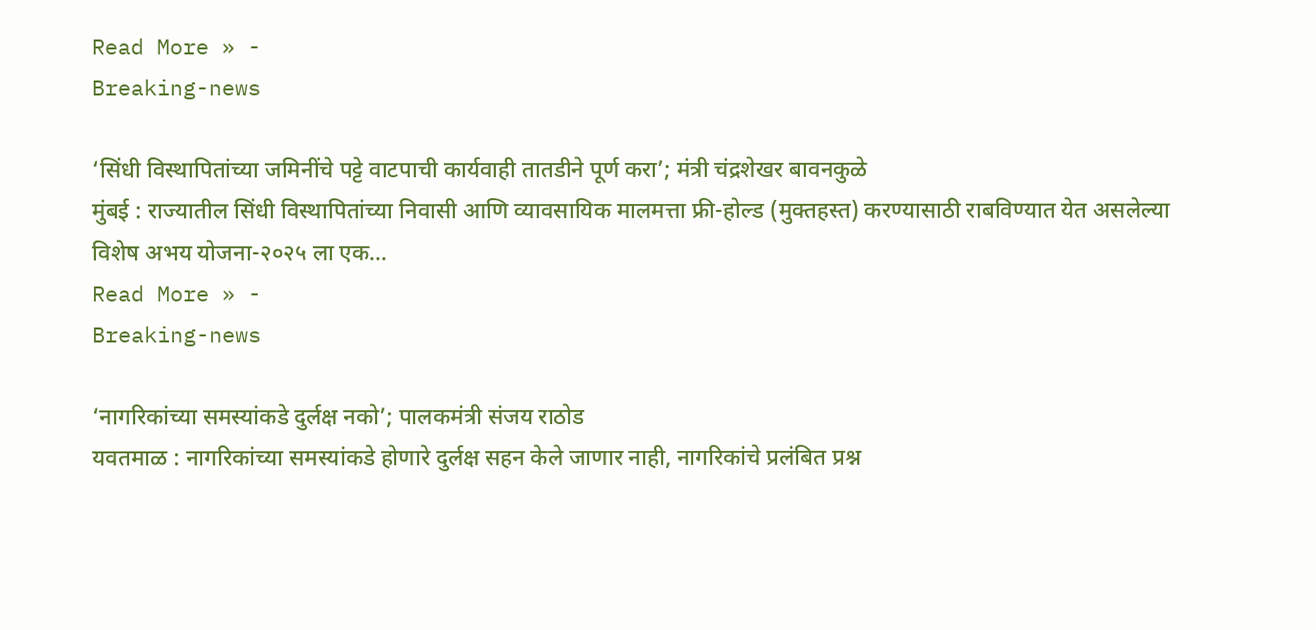Read More » -
Breaking-news

‘सिंधी विस्थापितांच्या जमिनींचे पट्टे वाटपाची कार्यवाही तातडीने पूर्ण करा’; मंत्री चंद्रशेखर बावनकुळे
मुंबई : राज्यातील सिंधी विस्थापितांच्या निवासी आणि व्यावसायिक मालमत्ता फ्री-होल्ड (मुक्तहस्त) करण्यासाठी राबविण्यात येत असलेल्या विशेष अभय योजना-२०२५ ला एक…
Read More » -
Breaking-news

‘नागरिकांच्या समस्यांकडे दुर्लक्ष नको’; पालकमंत्री संजय राठोड
यवतमाळ : नागरिकांच्या समस्यांकडे होणारे दुर्लक्ष सहन केले जाणार नाही, नागरिकांचे प्रलंबित प्रश्न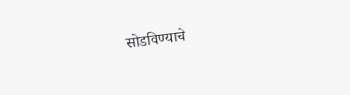सोडविण्याचे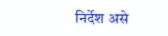निर्देश असे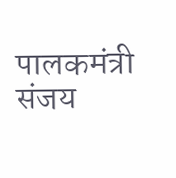पालकमंत्री संजय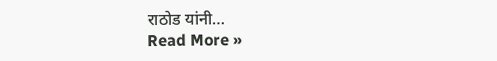राठोड यांनी…
Read More »